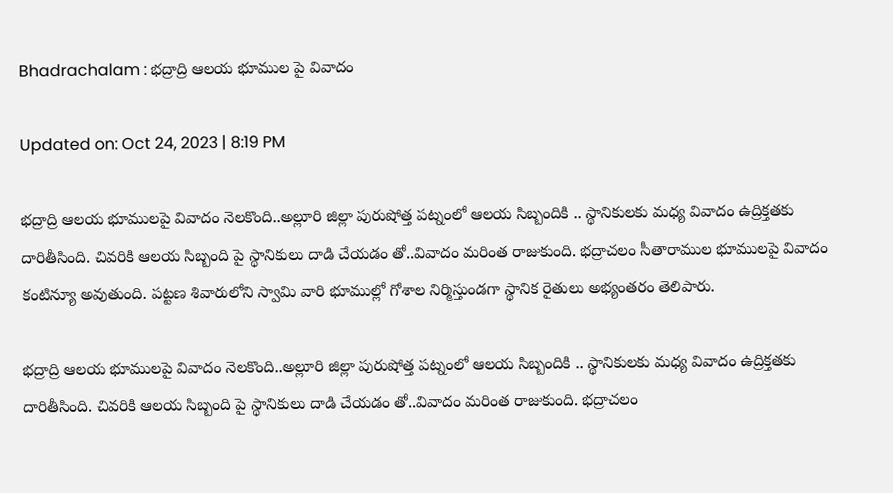Bhadrachalam : భద్రాద్రి ఆలయ భూముల పై వివాదం

Updated on: Oct 24, 2023 | 8:19 PM

భద్రాద్రి ఆలయ భూములపై వివాదం నెలకొంది..అల్లూరి జిల్లా పురుషోత్త పట్నంలో ఆలయ సిబ్బందికి .. స్థానికులకు మధ్య వివాదం ఉద్రిక్తతకు దారితీసింది. చివరికి ఆలయ సిబ్బంది పై స్థానికులు దాడి చేయడం తో..వివాదం మరింత రాజుకుంది. భద్రాచలం సీతారాముల భూములపై వివాదం కంటిన్యూ అవుతుంది. పట్టణ శివారులోని స్వామి వారి భూముల్లో గోశాల నిర్మిస్తుండగా స్థానిక రైతులు అభ్యంతరం తెలిపారు.

భద్రాద్రి ఆలయ భూములపై వివాదం నెలకొంది..అల్లూరి జిల్లా పురుషోత్త పట్నంలో ఆలయ సిబ్బందికి .. స్థానికులకు మధ్య వివాదం ఉద్రిక్తతకు దారితీసింది. చివరికి ఆలయ సిబ్బంది పై స్థానికులు దాడి చేయడం తో..వివాదం మరింత రాజుకుంది. భద్రాచలం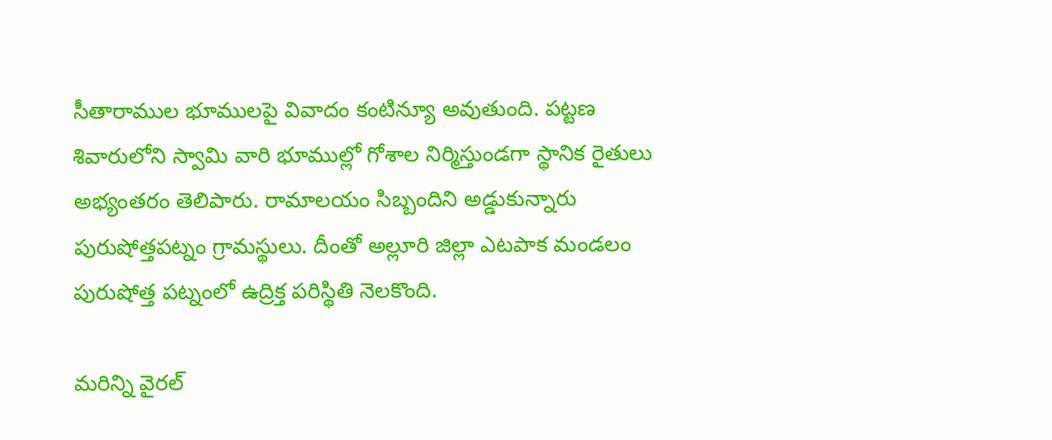సీతారాముల భూములపై వివాదం కంటిన్యూ అవుతుంది. పట్టణ శివారులోని స్వామి వారి భూముల్లో గోశాల నిర్మిస్తుండగా స్థానిక రైతులు అభ్యంతరం తెలిపారు. రామాలయం సిబ్బందిని అడ్డుకున్నారు పురుషోత్తపట్నం గ్రామస్థులు. దీంతో అల్లూరి జిల్లా ఎటపాక మండలం పురుషోత్త పట్నంలో ఉద్రిక్త పరిస్థితి నెలకొంది.

మరిన్ని వైరల్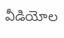వీడియోల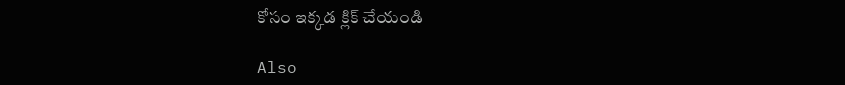కోసం ఇక్కడ క్లిక్ చేయండి

Also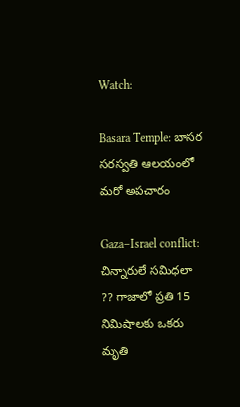Watch:

Basara Temple: బాసర సరస్వతి ఆలయంలో మరో అపచారం

Gaza–Israel conflict: చిన్నారులే సమిధలా ?? గాజాలో ప్రతి 15 నిమిషాలకు ఒకరు మృతి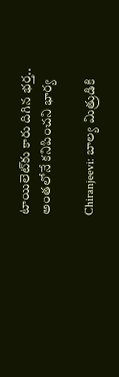టాయిలెట్‌కు కారు దిగిన భర్త.. అంతలోనే కనిపించని భార్య

Chiranjeevi: బాల్య మిత్రుడికి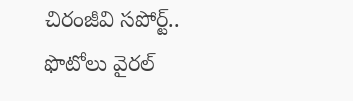చిరంజీవి సపోర్ట్‌.. ఫొటోలు వైరల్‌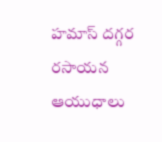హమాస్ దగ్గర రసాయన ఆయుధాలు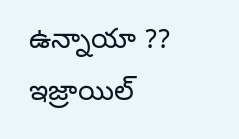ఉన్నాయా ?? ఇజ్రాయిల్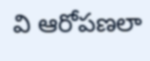వి ఆరోపణలా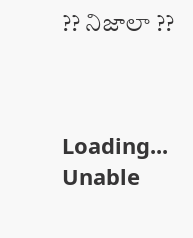?? నిజాలా ??



Loading...
Unable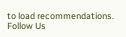to load recommendations.
Follow Us